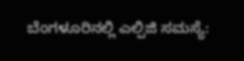ಬೆಂಗಳೂರಿನಲ್ಲಿ ಎಲ್ಪಿಜಿ ಸಮಸ್ಯೆ: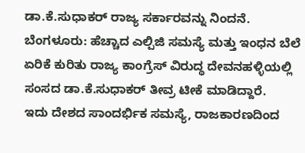ಡಾ.ಕೆ.ಸುಧಾಕರ್ ರಾಜ್ಯ ಸರ್ಕಾರವನ್ನು ನಿಂದನೆ.
ಬೆಂಗಳೂರು: ಹೆಚ್ಚಾದ ಎಲ್ಪಿಜಿ ಸಮಸ್ಯೆ ಮತ್ತು ಇಂಧನ ಬೆಲೆ ಏರಿಕೆ ಕುರಿತು ರಾಜ್ಯ ಕಾಂಗ್ರೆಸ್ ವಿರುದ್ಧ ದೇವನಹಳ್ಳಿಯಲ್ಲಿ ಸಂಸದ ಡಾ.ಕೆ.ಸುಧಾಕರ್ ತೀವ್ರ ಟೀಕೆ ಮಾಡಿದ್ದಾರೆ.
ಇದು ದೇಶದ ಸಾಂದರ್ಭಿಕ ಸಮಸ್ಯೆ, ರಾಜಕಾರಣದಿಂದ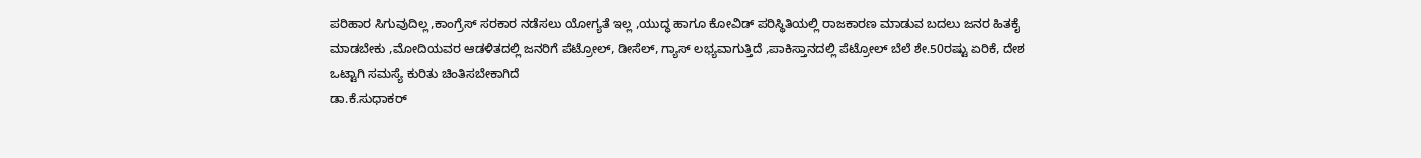ಪರಿಹಾರ ಸಿಗುವುದಿಲ್ಲ ,ಕಾಂಗ್ರೆಸ್ ಸರಕಾರ ನಡೆಸಲು ಯೋಗ್ಯತೆ ಇಲ್ಲ ,ಯುದ್ಧ ಹಾಗೂ ಕೋವಿಡ್ ಪರಿಸ್ಥಿತಿಯಲ್ಲಿ ರಾಜಕಾರಣ ಮಾಡುವ ಬದಲು ಜನರ ಹಿತಕೈ ಮಾಡಬೇಕು ,ಮೋದಿಯವರ ಆಡಳಿತದಲ್ಲಿ ಜನರಿಗೆ ಪೆಟ್ರೋಲ್, ಡೀಸೆಲ್, ಗ್ಯಾಸ್ ಲಭ್ಯವಾಗುತ್ತಿದೆ ,ಪಾಕಿಸ್ತಾನದಲ್ಲಿ ಪೆಟ್ರೋಲ್ ಬೆಲೆ ಶೇ.50ರಷ್ಟು ಏರಿಕೆ, ದೇಶ ಒಟ್ಟಾಗಿ ಸಮಸ್ಯೆ ಕುರಿತು ಚಿಂತಿಸಬೇಕಾಗಿದೆ
ಡಾ.ಕೆ.ಸುಧಾಕರ್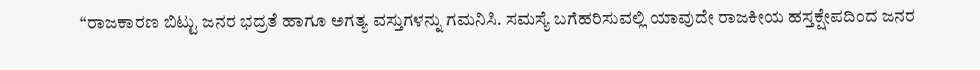“ರಾಜಕಾರಣ ಬಿಟ್ಟು ಜನರ ಭದ್ರತೆ ಹಾಗೂ ಅಗತ್ಯ ವಸ್ತುಗಳನ್ನು ಗಮನಿಸಿ. ಸಮಸ್ಯೆ ಬಗೆಹರಿಸುವಲ್ಲಿ ಯಾವುದೇ ರಾಜಕೀಯ ಹಸ್ತಕ್ಷೇಪದಿಂದ ಜನರ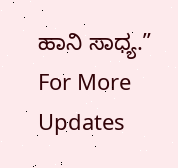ಹಾನಿ ಸಾಧ್ಯ.”
For More Updates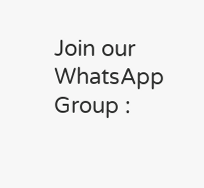Join our WhatsApp Group :